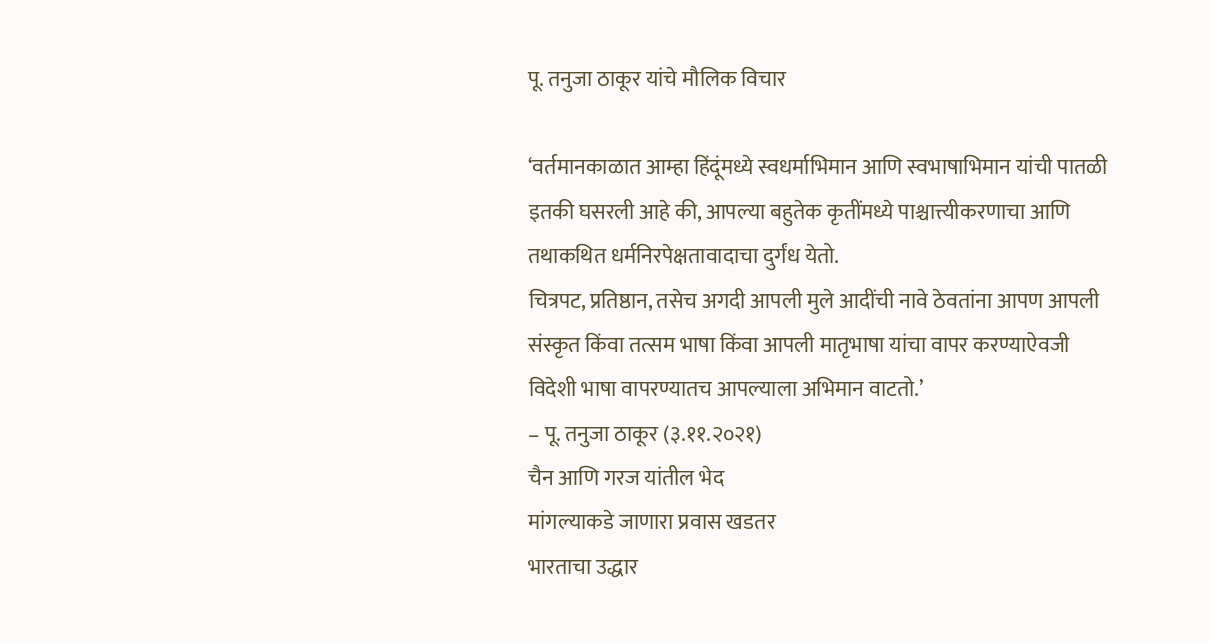पू. तनुजा ठाकूर यांचे मौलिक विचार

‘वर्तमानकाळात आम्हा हिंदूंमध्ये स्वधर्माभिमान आणि स्वभाषाभिमान यांची पातळी इतकी घसरली आहे की, आपल्या बहुतेक कृतींमध्ये पाश्चात्त्यीकरणाचा आणि तथाकथित धर्मनिरपेक्षतावादाचा दुर्गंध येतो.
चित्रपट, प्रतिष्ठान, तसेच अगदी आपली मुले आदींची नावे ठेवतांना आपण आपली संस्कृत किंवा तत्सम भाषा किंवा आपली मातृभाषा यांचा वापर करण्याऐवजी विदेशी भाषा वापरण्यातच आपल्याला अभिमान वाटतो.’
– पू. तनुजा ठाकूर (३.११.२०२१)
चैन आणि गरज यांतील भेद
मांगल्याकडे जाणारा प्रवास खडतर
भारताचा उद्धार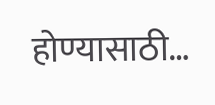होण्यासाठी…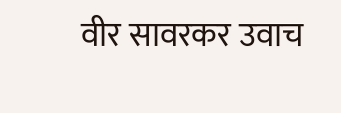वीर सावरकर उवाच